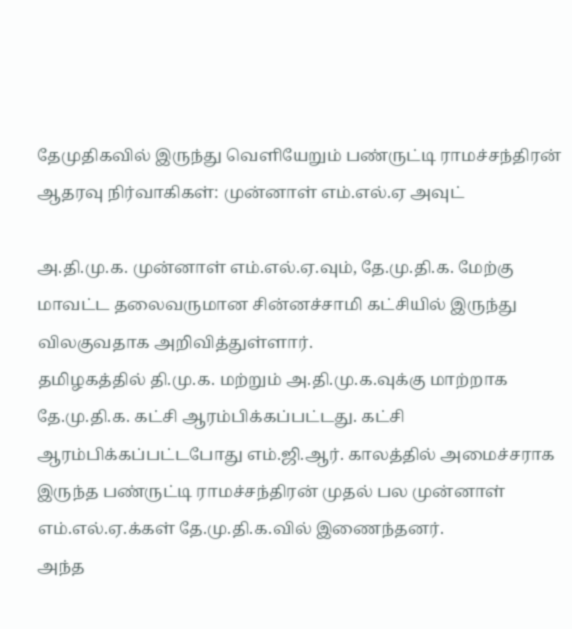தேமுதிகவில் இருந்து வெளியேறும் பண்ருட்டி ராமச்சந்திரன் ஆதரவு நிர்வாகிகள்: முன்னாள் எம்.எல்.ஏ அவுட்

அ.தி.மு.க. முன்னாள் எம்.எல்.ஏ.வும், தே.மு.தி.க. மேற்கு மாவட்ட தலைவருமான சின்னச்சாமி கட்சியில் இருந்து விலகுவதாக அறிவித்துள்ளார்.
தமிழகத்தில் தி.மு.க. மற்றும் அ.தி.மு.க.வுக்கு மாற்றாக தே.மு.தி.க. கட்சி ஆரம்பிக்கப்பட்டது. கட்சி ஆரம்பிக்கப்பட்டபோது எம்.ஜி.ஆர். காலத்தில் அமைச்சராக இருந்த பண்ருட்டி ராமச்சந்திரன் முதல் பல முன்னாள் எம்.எல்.ஏ.க்கள் தே.மு.தி.க.வில் இணைந்தனர்.
அந்த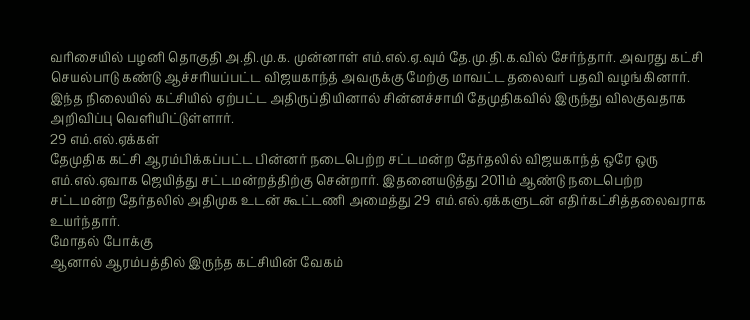வரிசையில் பழனி தொகுதி அ.தி.மு.க. முன்னாள் எம்.எல்.ஏ.வும் தே.மு.தி.க.வில் சேர்ந்தார். அவரது கட்சி செயல்பாடு கண்டு ஆச்சரியப்பட்ட விஜயகாந்த் அவருக்கு மேற்கு மாவட்ட தலைவர் பதவி வழங்கினார். இந்த நிலையில் கட்சியில் ஏற்பட்ட அதிருப்தியினால் சின்னச்சாமி தேமுதிகவில் இருந்து விலகுவதாக அறிவிப்பு வெளியிட்டுள்ளார்.
29 எம்.எல்.ஏக்கள்
தேமுதிக கட்சி ஆரம்பிக்கப்பட்ட பின்னர் நடைபெற்ற சட்டமன்ற தேர்தலில் விஜயகாந்த் ஒரே ஒரு எம்.எல்.ஏவாக ஜெயித்து சட்டமன்றத்திற்கு சென்றார். இதனையடுத்து 2011ம் ஆண்டு நடைபெற்ற சட்டமன்ற தேர்தலில் அதிமுக உடன் கூட்டணி அமைத்து 29 எம்.எல்.ஏக்களுடன் எதிர்கட்சித்தலைவராக உயர்ந்தார்.
மோதல் போக்கு
ஆனால் ஆரம்பத்தில் இருந்த கட்சியின் வேகம்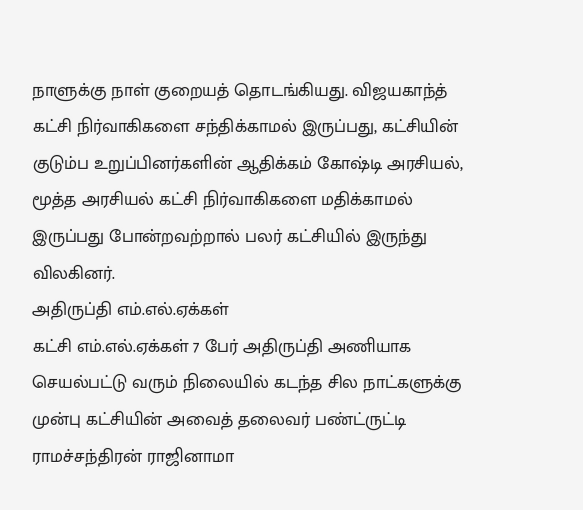நாளுக்கு நாள் குறையத் தொடங்கியது. விஜயகாந்த் கட்சி நிர்வாகிகளை சந்திக்காமல் இருப்பது, கட்சியின் குடும்ப உறுப்பினர்களின் ஆதிக்கம் கோஷ்டி அரசியல், மூத்த அரசியல் கட்சி நிர்வாகிகளை மதிக்காமல் இருப்பது போன்றவற்றால் பலர் கட்சியில் இருந்து விலகினர்.
அதிருப்தி எம்.எல்.ஏக்கள்
கட்சி எம்.எல்.ஏக்கள் 7 பேர் அதிருப்தி அணியாக செயல்பட்டு வரும் நிலையில் கடந்த சில நாட்களுக்கு முன்பு கட்சியின் அவைத் தலைவர் பண்ட்ருட்டி ராமச்சந்திரன் ராஜினாமா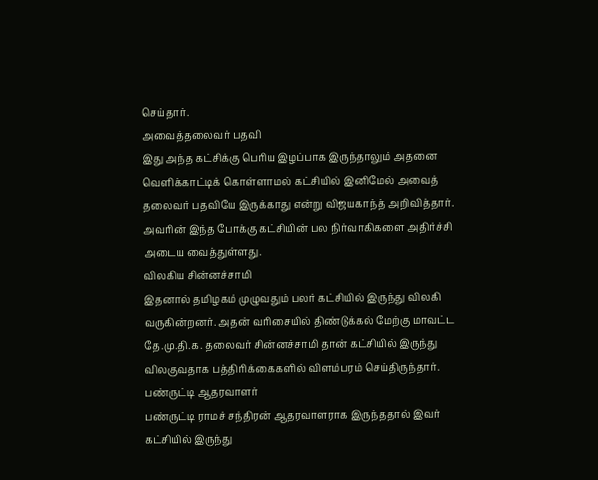செய்தார்.
அவைத்தலைவர் பதவி
இது அந்த கட்சிக்கு பெரிய இழப்பாக இருந்தாலும் அதனை வெளிக்காட்டிக் கொள்ளாமல் கட்சியில் இனிமேல் அவைத் தலைவர் பதவியே இருக்காது என்று விஜயகாந்த் அறிவித்தார். அவரின் இந்த போக்கு கட்சியின் பல நிர்வாகிகளை அதிர்ச்சி அடைய வைத்துள்ளது.
விலகிய சின்னச்சாமி
இதனால் தமிழகம் முழுவதும் பலர் கட்சியில் இருந்து விலகி வருகின்றனர். அதன் வரிசையில் திண்டுக்கல் மேற்கு மாவட்ட தே.மு.தி.க. தலைவர் சின்னச்சாமி தான் கட்சியில் இருந்து விலகுவதாக பத்திரிக்கைகளில் விளம்பரம் செய்திருந்தார்.
பண்ருட்டி ஆதரவாளர்
பண்ருட்டி ராமச் சந்திரன் ஆதரவாளராக இருந்ததால் இவர் கட்சியில் இருந்து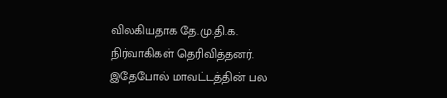விலகியதாக தே.மு.தி.க. நிர்வாகிகள் தெரிவித்தனர். இதேபோல் மாவட்டத்தின் பல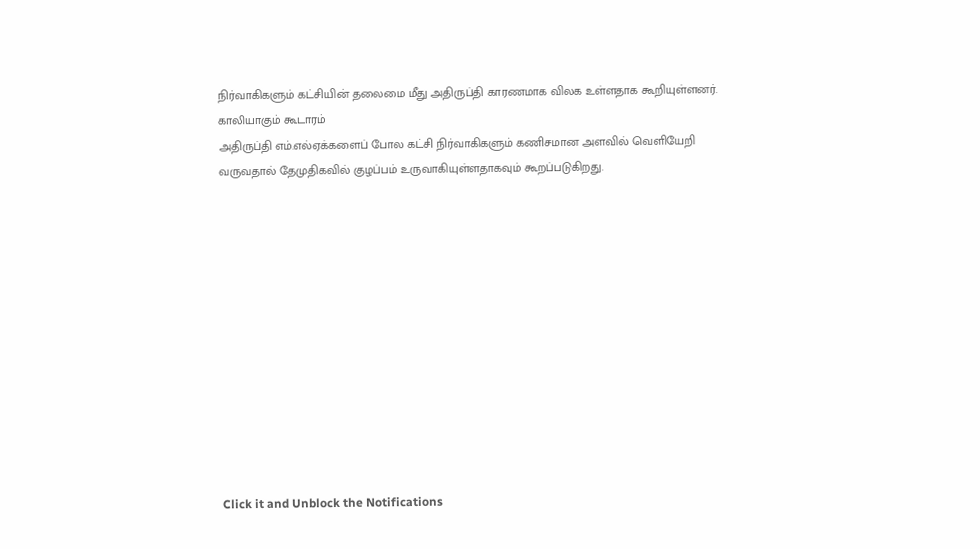நிர்வாகிகளும் கட்சியின் தலைமை மீது அதிருப்தி காரணமாக விலக உள்ளதாக கூறியுள்ளனர்.
காலியாகும் கூடாரம்
அதிருப்தி எம்.எல்ஏக்களைப் போல கட்சி நிர்வாகிகளும் கணிசமான அளவில் வெளியேறி வருவதால் தேமுதிகவில் குழப்பம் உருவாகியுள்ளதாகவும் கூறப்படுகிறது.












Click it and Unblock the Notifications